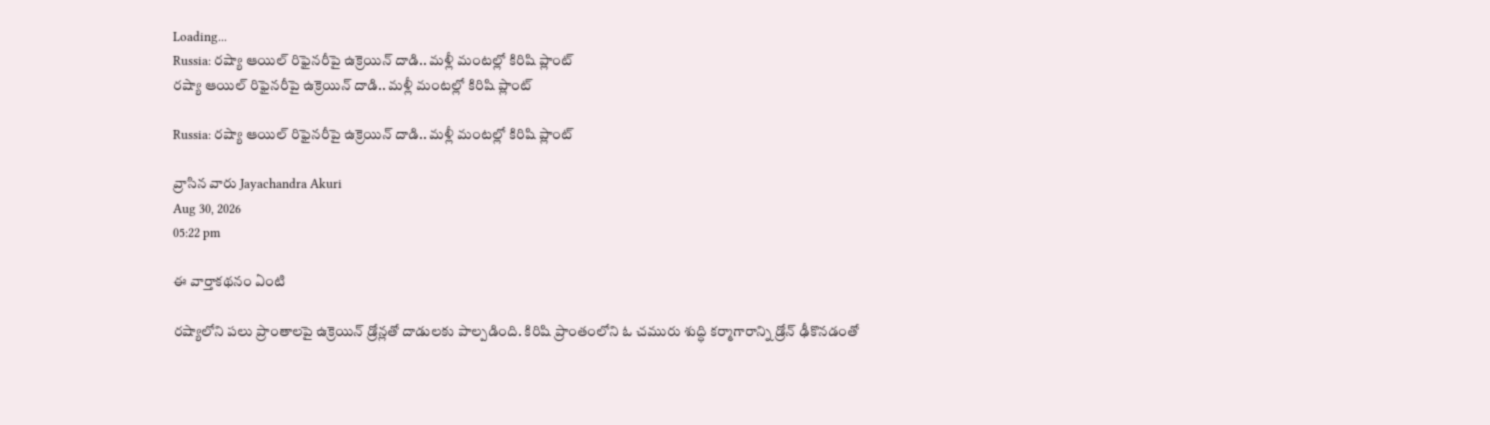Loading...
Russia: రష్యా ఆయిల్‌ రిఫైనరీపై ఉక్రెయిన్‌ దాడి.. మళ్లీ మంటల్లో కిరిషి ప్లాంట్
రష్యా ఆయిల్‌ రిఫైనరీపై ఉక్రెయిన్‌ దాడి.. మళ్లీ మంటల్లో కిరిషి ప్లాంట్

Russia: రష్యా ఆయిల్‌ రిఫైనరీపై ఉక్రెయిన్‌ దాడి.. మళ్లీ మంటల్లో కిరిషి ప్లాంట్

వ్రాసిన వారు Jayachandra Akuri
Aug 30, 2026
05:22 pm

ఈ వార్తాకథనం ఏంటి

రష్యాలోని పలు ప్రాంతాలపై ఉక్రెయిన్‌ డ్రోన్లతో దాడులకు పాల్పడింది. కిరిషి ప్రాంతంలోని ఓ చమురు శుద్ధి కర్మాగారాన్ని డ్రోన్‌ ఢీకొనడంతో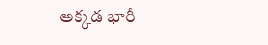అక్కడ భారీ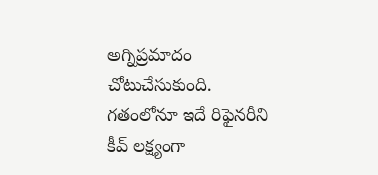అగ్నిప్రమాదం చోటుచేసుకుంది. గతంలోనూ ఇదే రిఫైనరీని కీవ్‌ లక్ష్యంగా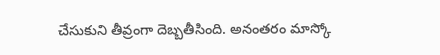చేసుకుని తీవ్రంగా దెబ్బతీసింది. అనంతరం మాస్కో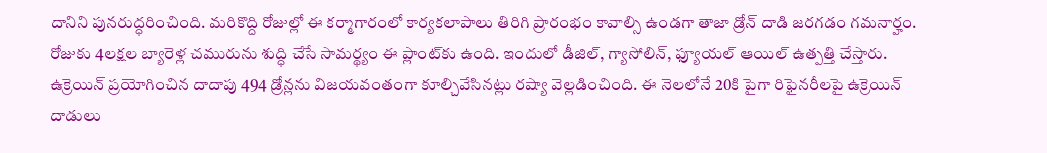దానిని పునరుద్ధరించింది. మరికొద్ది రోజుల్లో ఈ కర్మాగారంలో కార్యకలాపాలు తిరిగి ప్రారంభం కావాల్సి ఉండగా తాజా డ్రోన్‌ దాడి జరగడం గమనార్హం. రోజుకు 4లక్షల బ్యారెళ్ల చమురును శుద్ధి చేసే సామర్థ్యం ఈ ప్లాంట్‌కు ఉంది. ఇందులో డీజిల్‌, గ్యాసోలిన్‌, ఫ్యూయల్‌ ఆయిల్‌ ఉత్పత్తి చేస్తారు. ఉక్రెయిన్‌ ప్రయోగించిన దాదాపు 494 డ్రోన్లను విజయవంతంగా కూల్చివేసినట్లు రష్యా వెల్లడించింది. ఈ నెలలోనే 20కి పైగా రిఫైనరీలపై ఉక్రెయిన్‌ దాడులు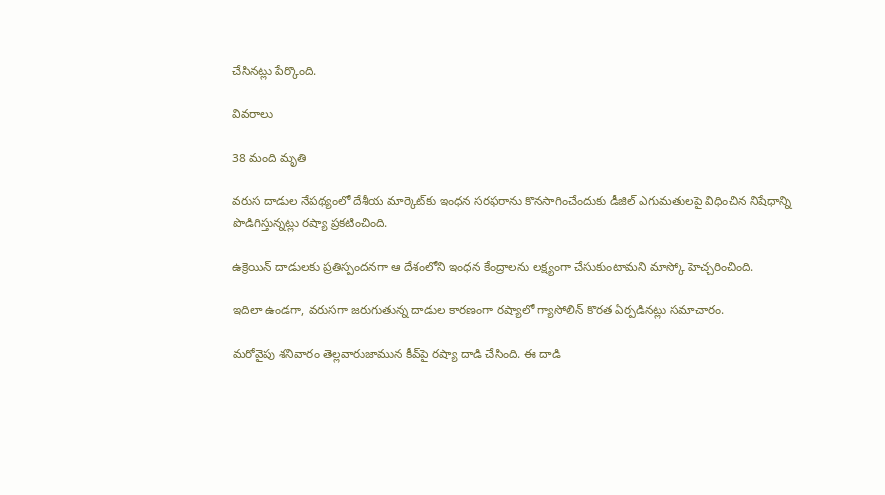చేసినట్లు పేర్కొంది.

వివరాలు

38 మంది మృతి

వరుస దాడుల నేపథ్యంలో దేశీయ మార్కెట్‌కు ఇంధన సరఫరాను కొనసాగించేందుకు డీజిల్‌ ఎగుమతులపై విధించిన నిషేధాన్ని పొడిగిస్తున్నట్లు రష్యా ప్రకటించింది.

ఉక్రెయిన్‌ దాడులకు ప్రతిస్పందనగా ఆ దేశంలోని ఇంధన కేంద్రాలను లక్ష్యంగా చేసుకుంటామని మాస్కో హెచ్చరించింది.

ఇదిలా ఉండగా, వరుసగా జరుగుతున్న దాడుల కారణంగా రష్యాలో గ్యాసోలిన్‌ కొరత ఏర్పడినట్లు సమాచారం.

మరోవైపు శనివారం తెల్లవారుజామున కీవ్‌పై రష్యా దాడి చేసింది. ఈ దాడి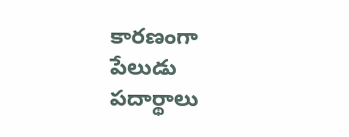కారణంగా పేలుడు పదార్థాలు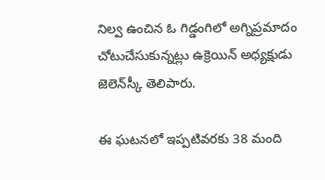నిల్వ ఉంచిన ఓ గిడ్డంగిలో అగ్నిప్రమాదం చోటుచేసుకున్నట్లు ఉక్రెయిన్‌ అధ్యక్షుడు జెలెన్‌స్కీ తెలిపారు.

ఈ ఘటనలో ఇప్పటివరకు 38 మంది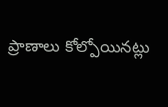ప్రాణాలు కోల్పోయినట్లు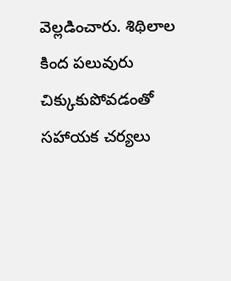వెల్లడించారు. శిథిలాల కింద పలువురు చిక్కుకుపోవడంతో సహాయక చర్యలు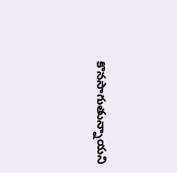కొనసాగుతున్నాయని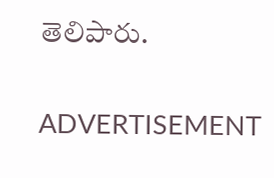తెలిపారు.

ADVERTISEMENT